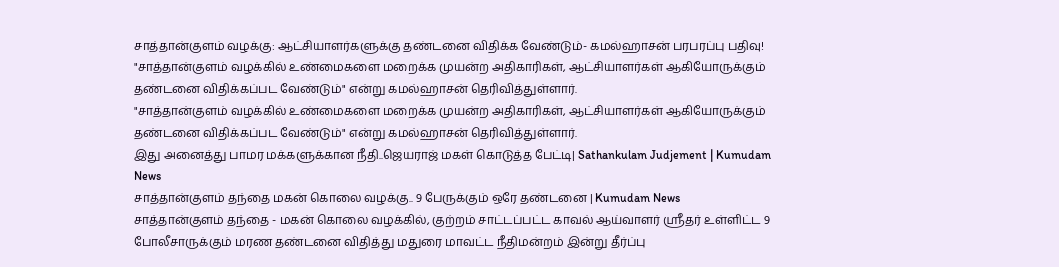சாத்தான்குளம் வழக்கு: ஆட்சியாளர்களுக்கு தண்டனை விதிக்க வேண்டும்- கமல்ஹாசன் பரபரப்பு பதிவு!
"சாத்தான்குளம் வழக்கில் உண்மைகளை மறைக்க முயன்ற அதிகாரிகள், ஆட்சியாளர்கள் ஆகியோருக்கும் தண்டனை விதிக்கப்பட வேண்டும்" என்று கமல்ஹாசன் தெரிவித்துள்ளார்.
"சாத்தான்குளம் வழக்கில் உண்மைகளை மறைக்க முயன்ற அதிகாரிகள், ஆட்சியாளர்கள் ஆகியோருக்கும் தண்டனை விதிக்கப்பட வேண்டும்" என்று கமல்ஹாசன் தெரிவித்துள்ளார்.
இது அனைத்து பாமர மக்களுக்கான நீதி..ஜெயராஜ் மகள் கொடுத்த பேட்டி| Sathankulam Judjement | Kumudam News
சாத்தான்குளம் தந்தை மகன் கொலை வழக்கு.. 9 பேருக்கும் ஒரே தண்டனை | Kumudam News
சாத்தான்குளம் தந்தை - மகன் கொலை வழக்கில், குற்றம் சாட்டப்பட்ட காவல் ஆய்வாளர் ஸ்ரீதர் உள்ளிட்ட 9 போலீசாருக்கும் மரண தண்டனை விதித்து மதுரை மாவட்ட நீதிமன்றம் இன்று தீர்ப்பு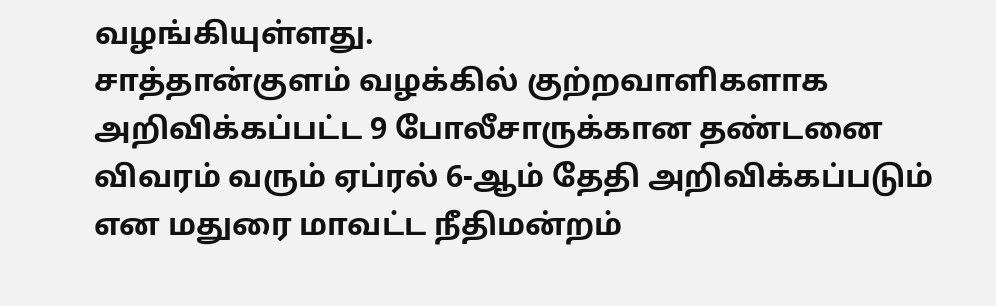வழங்கியுள்ளது.
சாத்தான்குளம் வழக்கில் குற்றவாளிகளாக அறிவிக்கப்பட்ட 9 போலீசாருக்கான தண்டனை விவரம் வரும் ஏப்ரல் 6-ஆம் தேதி அறிவிக்கப்படும் என மதுரை மாவட்ட நீதிமன்றம்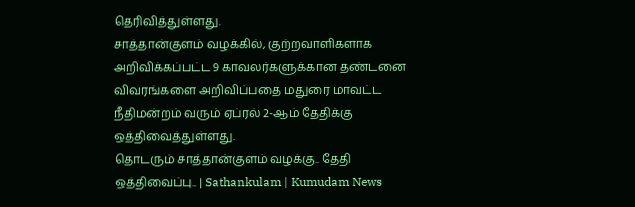தெரிவித்துள்ளது.
சாத்தான்குளம் வழக்கில், குற்றவாளிகளாக அறிவிக்கப்பட்ட 9 காவலர்களுக்கான தண்டனை விவரங்களை அறிவிப்பதை மதுரை மாவட்ட நீதிமன்றம் வரும் ஏப்ரல் 2-ஆம் தேதிக்கு ஒத்திவைத்துள்ளது.
தொடரும் சாத்தான்குளம் வழக்கு.. தேதி ஒத்திவைப்பு.. | Sathankulam | Kumudam News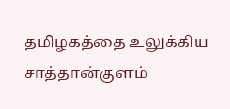தமிழகத்தை உலுக்கிய சாத்தான்குளம்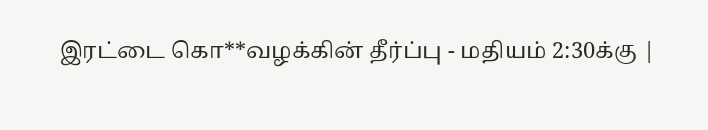இரட்டை கொ**வழக்கின் தீர்ப்பு - மதியம் 2:30க்கு |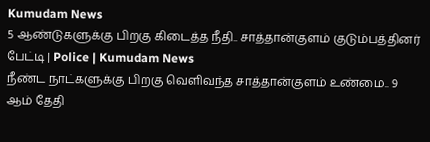Kumudam News
5 ஆண்டுகளுக்கு பிறகு கிடைத்த நீதி.. சாத்தான்குளம் குடும்பத்தினர் பேட்டி | Police | Kumudam News
நீண்ட நாட்களுக்கு பிறகு வெளிவந்த சாத்தான்குளம் உண்மை.. 9 ஆம் தேதி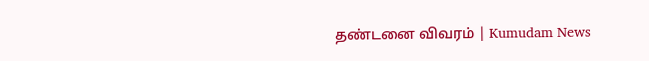தண்டனை விவரம் | Kumudam News